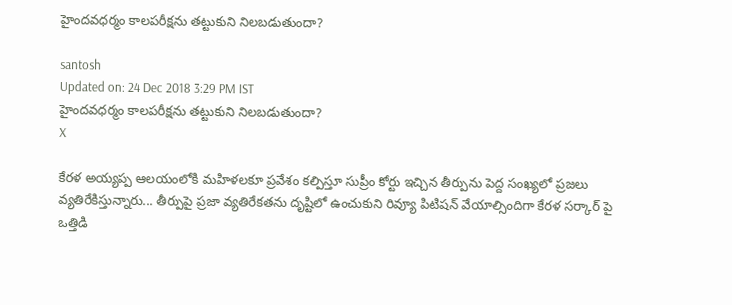హైందవధర్మం కాలపరీక్షను తట్టుకుని నిలబడుతుందా?

santosh
Updated on: 24 Dec 2018 3:29 PM IST
హైందవధర్మం కాలపరీక్షను తట్టుకుని నిలబడుతుందా?
X

కేరళ అయ్యప్ప ఆలయంలోకి మహిళలకూ ప్రవేశం కల్పిస్తూ సుప్రీం కోర్టు ఇచ్చిన తీర్పును పెద్ద సంఖ్యలో ప్రజలు వ్యతిరేకిస్తున్నారు... తీర్పుపై ప్రజా వ్యతిరేకతను దృష్టిలో ఉంచుకుని రివ్యూ పిటిషన్ వేయాల్సిందిగా కేరళ సర్కార్ పై ఒత్తిడి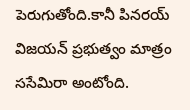పెరుగుతోంది.కానీ పినరయ్ విజయన్ ప్రభుత్వం మాత్రం ససేమిరా అంటోంది.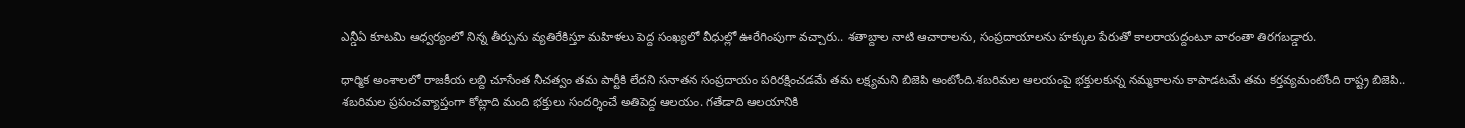ఎన్డీఏ కూటమి ఆధ్వర్యంలో నిన్న తీర్పును వ్యతిరేకిస్తూ మహిళలు పెద్ద సంఖ్యలో వీధుల్లో ఊరేగింపుగా వచ్చారు.. శతాబ్దాల నాటి ఆచారాలను, సంప్రదాయాలను హక్కుల పేరుతో కాలరాయద్దంటూ వారంతా తిరగబడ్డారు.

ధార్మిక అంశాలలో రాజకీయ లబ్ది చూసేంత నీచత్వం తమ పార్టీకి లేదని సనాతన సంప్రదాయం పరిరక్షించడమే తమ లక్ష్యమని బిజెపి అంటోంది.శబరిమల ఆలయంపై భక్తులకున్న నమ్మకాలను కాపాడటమే తమ కర్తవ్యమంటోంది రాష్ట్ర బిజెపి.. శబరిమల ప్రపంచవ్యాప్తంగా కోట్లాది మంది భక్తులు సందర్శించే అతిపెద్ద ఆలయం. గతేడాది ఆలయానికి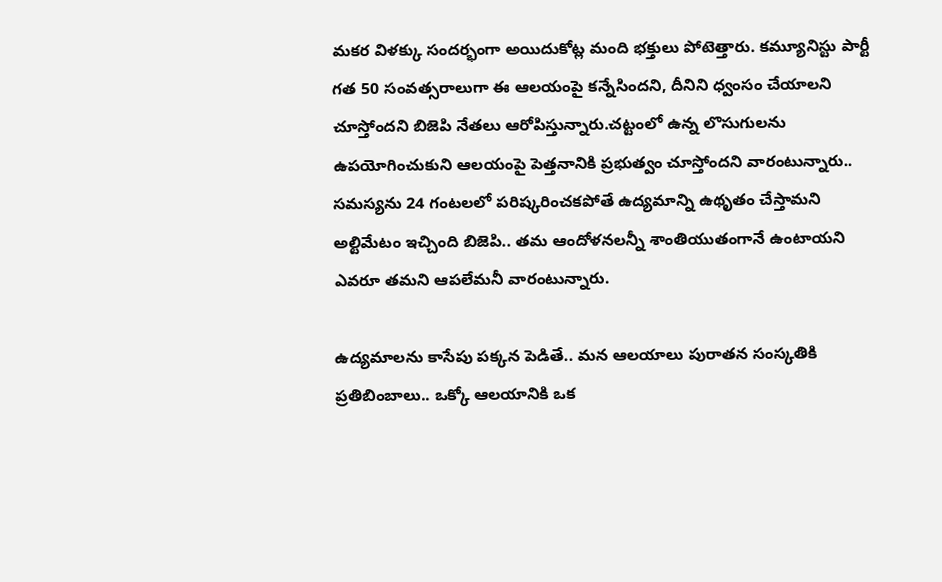మకర విళక్కు సందర్భంగా అయిదుకోట్ల మంది భక్తులు పోటెత్తారు. కమ్యూనిస్టు పార్టీ గత 50 సంవత్సరాలుగా ఈ ఆలయంపై కన్నేసిందని, దీనిని ధ్వంసం చేయాలని చూస్తోందని బిజెపి నేతలు ఆరోపిస్తున్నారు.చట్టంలో ఉన్న లొసుగులను ఉపయోగించుకుని ఆలయంపై పెత్తనానికి ప్రభుత్వం చూస్తోందని వారంటున్నారు.. సమస్యను 24 గంటలలో పరిష్కరించకపోతే ఉద్యమాన్ని ఉథృతం చేస్తామని అల్టిమేటం ఇచ్చింది బిజెపి.. తమ ఆందోళనలన్నీ శాంతియుతంగానే ఉంటాయని ఎవరూ తమని ఆపలేమనీ వారంటున్నారు.

ఉద్యమాలను కాసేపు పక్కన పెడితే.. మన ఆలయాలు పురాతన సంస్కతికి ప్రతిబింబాలు.. ఒక్కో ఆలయానికి ఒక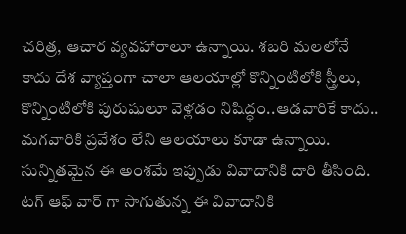చరిత్ర, ఆచార వ్యవహారాలూ ఉన్నాయి. శబరి మలలోనే కాదు దేశ వ్యాప్తంగా చాలా ఆలయాల్లో కొన్నింటిలోకి స్త్రీలు, కొన్నింటిలోకి పురుషులూ వెళ్లడం నిషిద్ధం..ఆడవారికే కాదు.. మగవారికి ప్రవేశం లేని ఆలయాలు కూడా ఉన్నాయి. సున్నితమైన ఈ అంశమే ఇప్పుడు వివాదానికి దారి తీసింది. టగ్ ఆఫ్ వార్ గా సాగుతున్న ఈ వివాదానికి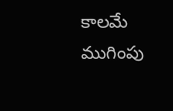కాలమే ముగింపు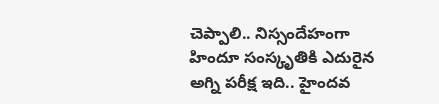చెప్పాలి.. నిస్సందేహంగా హిందూ సంస్కృతికి ఎదురైన అగ్ని పరీక్ష ఇది.. హైందవ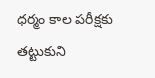ధర్మం కాల పరీక్షకు తట్టుకుని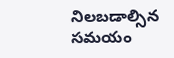నిలబడాల్సిన సమయం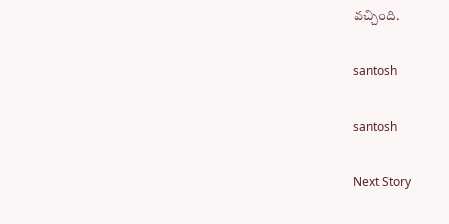వచ్చింది.

santosh

santosh

Next Story